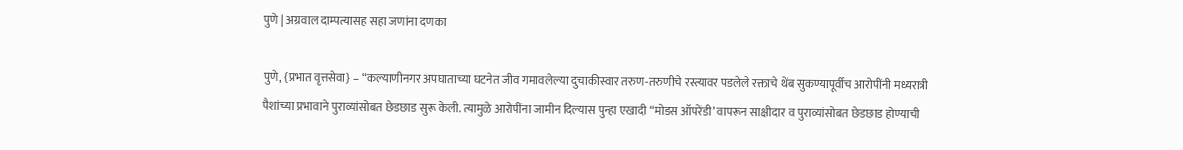पुणे | अग्रवाल दाम्पत्यासह सहा जणांना दणका

पुणे, {प्रभात वृत्तसेवा} – “कल्याणीनगर अपघाताच्या घटनेत जीव गमावलेल्या दुचाकीस्वार तरुण-तरुणीचे रस्त्यावर पडलेले रक्ताचे थेंब सुकण्यापूर्वीच आरोपींनी मध्यरात्री पैशांच्या प्रभावाने पुराव्यांसोबत छेडछाड सुरू केली. त्यामुळे आरोपींना जामीन दिल्यास पुन्हा एखादी “मोडस ऑपरेंडी’ वापरून साक्षीदार व पुराव्यांसोबत छेडछाड होण्याची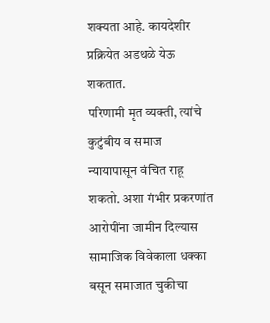शक्यता आहे. कायदेशीर प्रक्रियेत अडथळे येऊ शकतात.
परिणामी मृत व्यक्ती, त्यांचे कुटुंबीय व समाज न्यायापासून वंचित राहू शकतो. अशा गंभीर प्रकरणांत आरोपींना जामीन दिल्यास सामाजिक विवेकाला धक्का बसून समाजात चुकीचा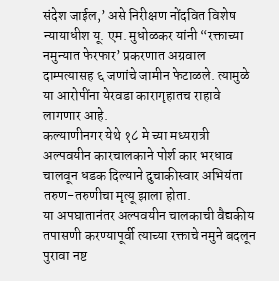संदेश जाईल,’ असे निरीक्षण नोंदवित विशेष न्यायाधीश यू. एम. मुधोळकर यांनी “रक्ताच्या नमुन्यात फेरफार’ प्रकरणात अग्रवाल दाम्पत्यासह ६ जणांचे जामीन फेटाळले. त्यामुळे या आरोपींना येरवडा कारागृहातच राहावे लागणार आहे.
कल्याणीनगर येथे १८ मे च्या मध्यरात्री अल्पवयीन कारचालकाने पोर्श कार भरधाव चालवून धडक दिल्याने दुचाकीस्वार अभियंता तरुण-तरुणीचा मृत्यू झाला होता.
या अपघातानंतर अल्पवयीन चालकाची वैद्यकीय तपासणी करण्यापूर्वी त्याच्या रक्ताचे नमुने बदलून पुरावा नष्ट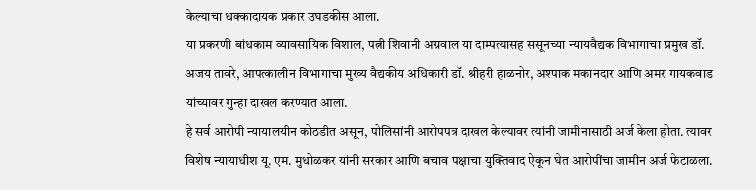केल्याचा धक्कादायक प्रकार उघडकीस आला.
या प्रकरणी बांधकाम व्यावसायिक विशाल, पत्नी शिवानी अग्रवाल या दाम्पत्यासह ससूनच्या न्यायवैद्यक विभागाचा प्रमुख डॉ. अजय तावरे, आपत्कालीन विभागाचा मुख्य वैद्यकीय अधिकारी डॉ. श्रीहरी हाळनोर, अश्पाक मकानदार आणि अमर गायकवाड यांच्यावर गुन्हा दाखल करण्यात आला.
हे सर्व आरोपी न्यायालयीन कोठडीत असून, पोलिसांनी आरोपपत्र दाखल केल्यावर त्यांनी जामीनासाठी अर्ज केला होता. त्यावर विशेष न्यायाधीश यू. एम. मुधोळकर यांनी सरकार आणि बचाव पक्षाचा युक्तिवाद ऐकून घेत आरोपींचा जामीन अर्ज फेटाळला.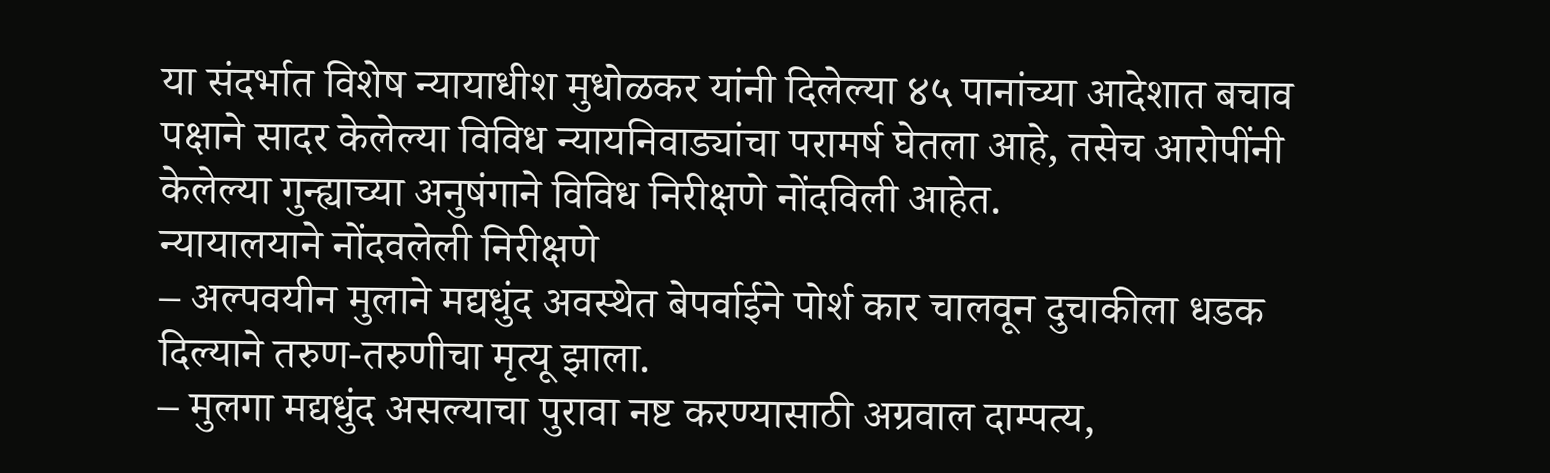या संदर्भात विशेष न्यायाधीश मुधोळकर यांनी दिलेल्या ४५ पानांच्या आदेशात बचाव पक्षाने सादर केलेल्या विविध न्यायनिवाड्यांचा परामर्ष घेतला आहे, तसेच आरोपींनी केलेल्या गुन्ह्याच्या अनुषंगाने विविध निरीक्षणे नोंदविली आहेत.
न्यायालयाने नोंदवलेली निरीक्षणे
– अल्पवयीन मुलाने मद्यधुंद अवस्थेत बेपर्वाईने पोर्श कार चालवून दुचाकीला धडक दिल्याने तरुण-तरुणीचा मृत्यू झाला.
– मुलगा मद्यधुंद असल्याचा पुरावा नष्ट करण्यासाठी अग्रवाल दाम्पत्य,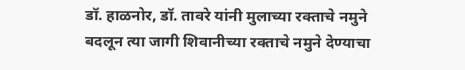डॉ. हाळनोर, डॉ. तावरे यांनी मुलाच्या रक्ताचे नमुने बदलून त्या जागी शिवानीच्या रक्ताचे नमुने देण्याचा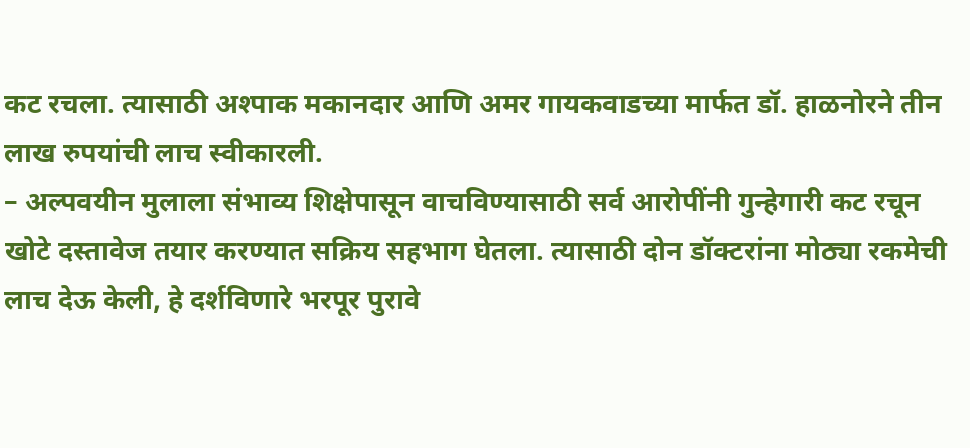कट रचला. त्यासाठी अश्पाक मकानदार आणि अमर गायकवाडच्या मार्फत डॉ. हाळनोरने तीन लाख रुपयांची लाच स्वीकारली.
– अल्पवयीन मुलाला संभाव्य शिक्षेपासून वाचविण्यासाठी सर्व आरोपींनी गुन्हेगारी कट रचून खोटे दस्तावेज तयार करण्यात सक्रिय सहभाग घेतला. त्यासाठी दोन डॉक्टरांना मोठ्या रकमेची लाच देऊ केली, हे दर्शविणारे भरपूर पुरावे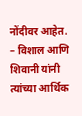नोंदीवर आहेत.
– विशाल आणि शिवानी यांनी त्यांच्या आर्थिक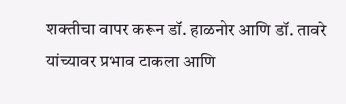शक्तीचा वापर करून डॉ. हाळनोर आणि डॉ. तावरे यांच्यावर प्रभाव टाकला आणि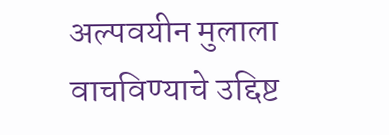अल्पवयीन मुलाला वाचविण्याचे उद्दिष्ट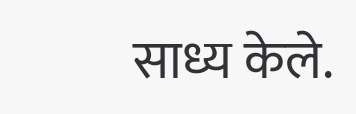साध्य केले.